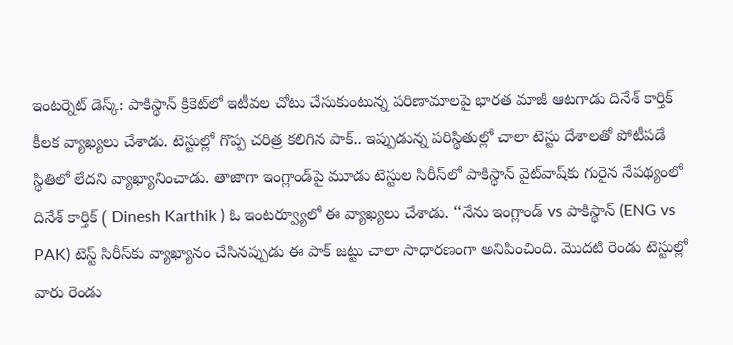ఇంటర్నెట్ డెస్క్: పాకిస్థాన్ క్రికెట్‌లో ఇటీవల చోటు చేసుకుంటున్న పరిణామాలపై భారత మాజీ ఆటగాడు దినేశ్‌ కార్తిక్ కీలక వ్యాఖ్యలు చేశాడు. టెస్టుల్లో గొప్ప చరిత్ర కలిగిన పాక్.. ఇప్పుడున్న పరిస్థితుల్లో చాలా టెస్టు దేశాలతో పోటీపడే స్థితిలో లేదని వ్యాఖ్యానించాడు. తాజాగా ఇంగ్లాండ్‌పై మూడు టెస్టుల సిరీస్‌లో పాకిస్థాన్ వైట్‌వాష్‌కు గురైన నేపథ్యంలో దినేశ్‌ కార్తిక్ ( Dinesh Karthik ) ఓ ఇంటర్వ్యూలో ఈ వ్యాఖ్యలు చేశాడు. ‘‘నేను ఇంగ్లాండ్ vs పాకిస్థాన్ (ENG vs PAK) టెస్ట్ సిరీస్‌కు వ్యాఖ్యానం చేసినప్పుడు ఈ పాక్‌ జట్టు చాలా సాధారణంగా అనిపించింది. మొదటి రెండు టెస్టుల్లో వారు రెండు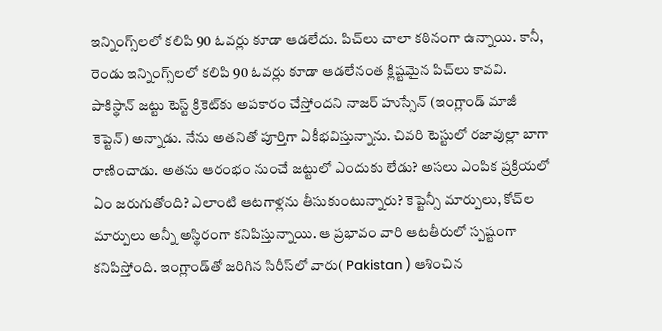ఇన్నింగ్స్‌లలో కలిపి 90 ఓవర్లు కూడా ఆడలేదు. పిచ్‌లు చాలా కఠినంగా ఉన్నాయి. కానీ, రెండు ఇన్నింగ్స్‌లలో కలిపి 90 ఓవర్లు కూడా ఆడలేనంత క్లిష్టమైన పిచ్‌లు కావవి. పాకిస్థాన్‌ జట్టు టెస్ట్ క్రికెట్‌కు అపకారం చేస్తోందని నాజర్ హుస్సేన్ (ఇంగ్లాండ్ మాజీ కెప్టెన్) అన్నాడు. నేను అతనితో పూర్తిగా ఏకీభవిస్తున్నాను. చివరి టెస్టులో రజావుల్లా బాగా రాణించాడు. అతను ఆరంభం నుంచే జట్టులో ఎందుకు లేడు? అసలు ఎంపిక ప్రక్రియలో ఏం జరుగుతోంది? ఎలాంటి ఆటగాళ్లను తీసుకుంటున్నారు? కెప్టెన్సీ మార్పులు, కోచ్‌ల మార్పులు అన్నీ అస్థిరంగా కనిపిస్తున్నాయి. ఆ ప్రభావం వారి ఆటతీరులో స్పష్టంగా కనిపిస్తోంది. ఇంగ్లాండ్‌తో జరిగిన సిరీస్‌లో వారు( Pakistan ) ఆశించిన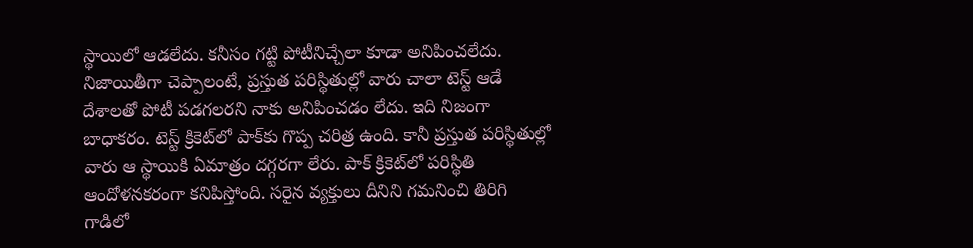స్థాయిలో ఆడలేదు. కనీసం గట్టి పోటీనిచ్చేలా కూడా అనిపించలేదు. నిజాయితీగా చెప్పాలంటే, ప్రస్తుత పరిస్థితుల్లో వారు చాలా టెస్ట్ ఆడే దేశాలతో పోటీ పడగలరని నాకు అనిపించడం లేదు. ఇది నిజంగా బాధాకరం. టెస్ట్ క్రికెట్‌లో పాక్‌కు గొప్ప చరిత్ర ఉంది. కానీ ప్రస్తుత పరిస్థితుల్లో వారు ఆ స్థాయికి ఏమాత్రం దగ్గరగా లేరు. పాక్‌ క్రికెట్‌లో పరిస్థితి ఆందోళనకరంగా కనిపిస్తోంది. సరైన వ్యక్తులు దీనిని గమనించి తిరిగి గాడిలో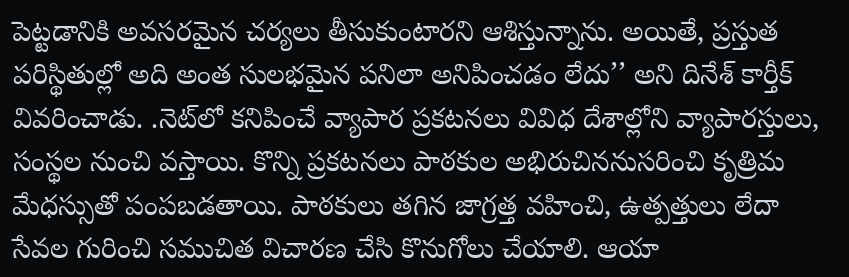పెట్టడానికి అవసరమైన చర్యలు తీసుకుంటారని ఆశిస్తున్నాను. అయితే, ప్రస్తుత పరిస్థితుల్లో అది అంత సులభమైన పనిలా అనిపించడం లేదు’’ అని దినేశ్‌ కార్తీక్ వివరించాడు. .నెట్‌లో కనిపించే వ్యాపార ప్రకటనలు వివిధ దేశాల్లోని వ్యాపారస్తులు, సంస్థల నుంచి వస్తాయి. కొన్ని ప్రకటనలు పాఠకుల అభిరుచిననుసరించి కృత్రిమ మేధస్సుతో పంపబడతాయి. పాఠకులు తగిన జాగ్రత్త వహించి, ఉత్పత్తులు లేదా సేవల గురించి సముచిత విచారణ చేసి కొనుగోలు చేయాలి. ఆయా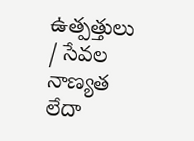ఉత్పత్తులు / సేవల నాణ్యత లేదా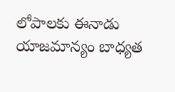లోపాలకు ఈనాడు యాజమాన్యం బాధ్యత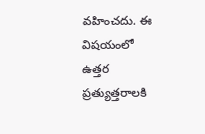వహించదు. ఈ విషయంలో ఉత్తర ప్రత్యుత్తరాలకి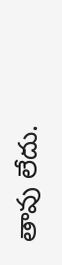తావు లేదు.